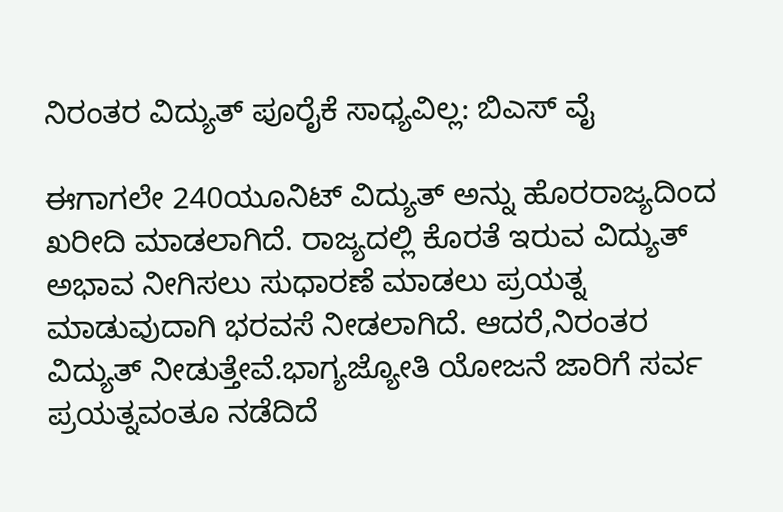ನಿರಂತರ ವಿದ್ಯುತ್ ಪೂರೈಕೆ ಸಾಧ್ಯವಿಲ್ಲ: ಬಿಎಸ್ ವೈ

ಈಗಾಗಲೇ 240ಯೂನಿಟ್ ವಿದ್ಯುತ್ ಅನ್ನು ಹೊರರಾಜ್ಯದಿಂದ ಖರೀದಿ ಮಾಡಲಾಗಿದೆ. ರಾಜ್ಯದಲ್ಲಿ ಕೊರತೆ ಇರುವ ವಿದ್ಯುತ್ ಅಭಾವ ನೀಗಿಸಲು ಸುಧಾರಣೆ ಮಾಡಲು ಪ್ರಯತ್ನ ಮಾಡುವುದಾಗಿ ಭರವಸೆ ನೀಡಲಾಗಿದೆ. ಆದರೆ,ನಿರಂತರ ವಿದ್ಯುತ್ ನೀಡುತ್ತೇವೆ.ಭಾಗ್ಯಜ್ಯೋತಿ ಯೋಜನೆ ಜಾರಿಗೆ ಸರ್ವ ಪ್ರಯತ್ನವಂತೂ ನಡೆದಿದೆ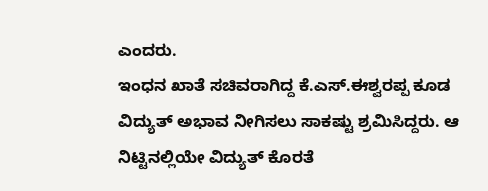ಎಂದರು.
ಇಂಧನ ಖಾತೆ ಸಚಿವರಾಗಿದ್ದ ಕೆ.ಎಸ್.ಈಶ್ವರಪ್ಪ ಕೂಡ ವಿದ್ಯುತ್ ಅಭಾವ ನೀಗಿಸಲು ಸಾಕಷ್ಟು ಶ್ರಮಿಸಿದ್ದರು. ಆ ನಿಟ್ಟಿನಲ್ಲಿಯೇ ವಿದ್ಯುತ್ ಕೊರತೆ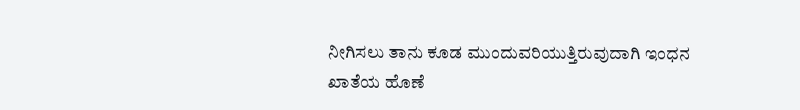ನೀಗಿಸಲು ತಾನು ಕೂಡ ಮುಂದುವರಿಯುತ್ತಿರುವುದಾಗಿ ಇಂಧನ ಖಾತೆಯ ಹೊಣೆ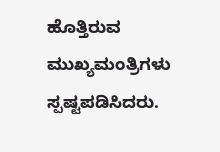ಹೊತ್ತಿರುವ ಮುಖ್ಯಮಂತ್ರಿಗಳು ಸ್ಪಷ್ಟಪಡಿಸಿದರು.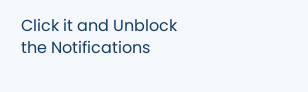Click it and Unblock the Notifications